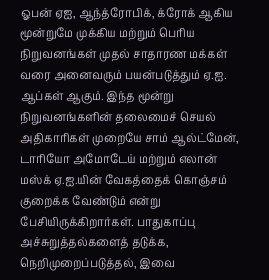ஓபன் ஏஐ, ஆந்த்ரோபிக், க்ரோக் ஆகிய மூன்றுமே முக்கிய மற்றும் பெரிய நிறுவனங்கள் முதல் சாதாரண மக்கள் வரை அனைவரும் பயன்படுத்தும் ஏ.ஐ. ஆப்கள் ஆகும். இந்த மூன்று நிறுவனங்களின் தலைமைச் செயல் அதிகாரிகள் முறையே சாம் ஆல்ட்மேன், டாரியோ அமோடேய் மற்றும் எலான் மஸ்க் ஏ.ஐ.யின் வேகத்தைக் கொஞ்சம் குறைக்க வேண்டும் என்று பேசியிருக்கிறார்கள். பாதுகாப்பு அச்சுறுத்தல்களைத் தடுக்க, நெறிமுறைப்படுத்தல், இவை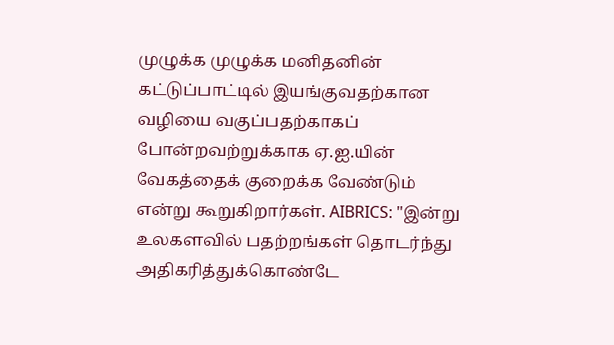முழுக்க முழுக்க மனிதனின் கட்டுப்பாட்டில் இயங்குவதற்கான வழியை வகுப்பதற்காகப் போன்றவற்றுக்காக ஏ.ஐ.யின் வேகத்தைக் குறைக்க வேண்டும் என்று கூறுகிறார்கள். AIBRICS: "இன்று உலகளவில் பதற்றங்கள் தொடர்ந்து அதிகரித்துக்கொண்டே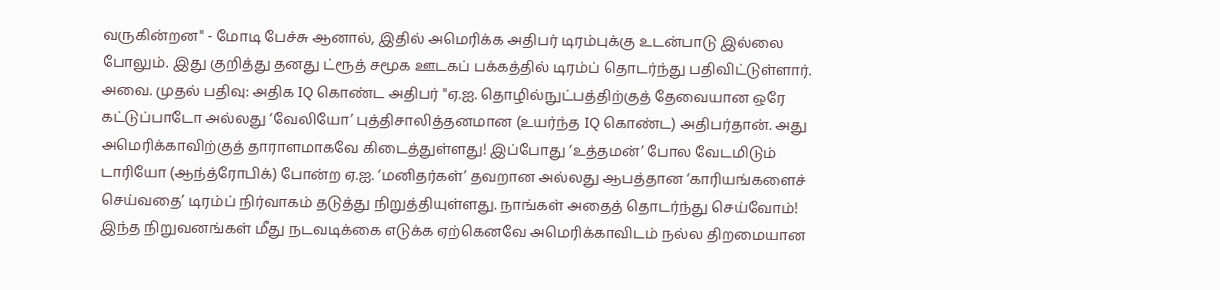வருகின்றன" - மோடி பேச்சு ஆனால், இதில் அமெரிக்க அதிபர் டிரம்புக்கு உடன்பாடு இல்லை போலும். இது குறித்து தனது ட்ரூத் சமூக ஊடகப் பக்கத்தில் டிரம்ப் தொடர்ந்து பதிவிட்டுள்ளார். அவை. முதல் பதிவு: அதிக IQ கொண்ட அதிபர் "ஏ.ஐ. தொழில்நுட்பத்திற்குத் தேவையான ஒரே கட்டுப்பாடோ அல்லது ‘வேலியோ’ புத்திசாலித்தனமான (உயர்ந்த IQ கொண்ட) அதிபர்தான். அது அமெரிக்காவிற்குத் தாராளமாகவே கிடைத்துள்ளது! இப்போது ‘உத்தமன்’ போல வேடமிடும் டாரியோ (ஆந்த்ரோபிக்) போன்ற ஏ.ஐ. ‘மனிதர்கள்’ தவறான அல்லது ஆபத்தான ‘காரியங்களைச் செய்வதை’ டிரம்ப் நிர்வாகம் தடுத்து நிறுத்தியுள்ளது. நாங்கள் அதைத் தொடர்ந்து செய்வோம்! இந்த நிறுவனங்கள் மீது நடவடிக்கை எடுக்க ஏற்கெனவே அமெரிக்காவிடம் நல்ல திறமையான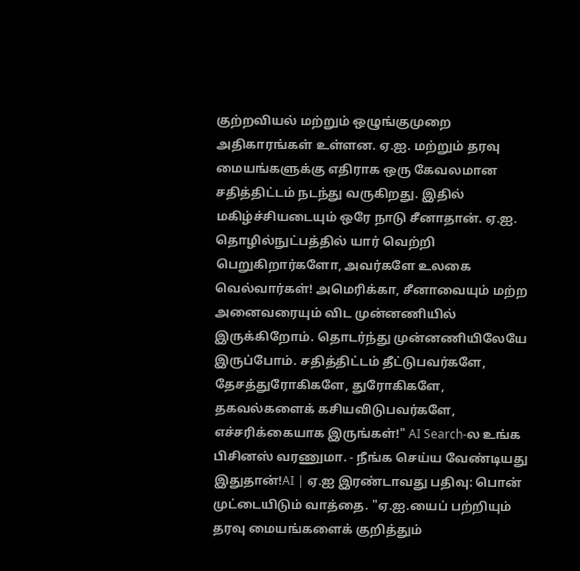குற்றவியல் மற்றும் ஒழுங்குமுறை அதிகாரங்கள் உள்ளன. ஏ.ஐ. மற்றும் தரவு மையங்களுக்கு எதிராக ஒரு கேவலமான சதித்திட்டம் நடந்து வருகிறது. இதில் மகிழ்ச்சியடையும் ஒரே நாடு சீனாதான். ஏ.ஐ. தொழில்நுட்பத்தில் யார் வெற்றி பெறுகிறார்களோ, அவர்களே உலகை வெல்வார்கள்! அமெரிக்கா, சீனாவையும் மற்ற அனைவரையும் விட முன்னணியில் இருக்கிறோம். தொடர்ந்து முன்னணியிலேயே இருப்போம். சதித்திட்டம் தீட்டுபவர்களே, தேசத்துரோகிகளே, துரோகிகளே, தகவல்களைக் கசியவிடுபவர்களே, எச்சரிக்கையாக இருங்கள்!" AI Search-ல உங்க பிசினஸ் வரணுமா. - நீங்க செய்ய வேண்டியது இதுதான்!AI | ஏ.ஐ இரண்டாவது பதிவு: பொன் முட்டையிடும் வாத்தை. "ஏ.ஐ.யைப் பற்றியும் தரவு மையங்களைக் குறித்தும்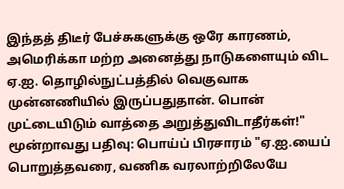இந்தத் திடீர் பேச்சுகளுக்கு ஒரே காரணம், அமெரிக்கா மற்ற அனைத்து நாடுகளையும் விட ஏ.ஐ. தொழில்நுட்பத்தில் வெகுவாக முன்னணியில் இருப்பதுதான். பொன் முட்டையிடும் வாத்தை அறுத்துவிடாதீர்கள்!" மூன்றாவது பதிவு: பொய்ப் பிரசாரம் "ஏ.ஐ.யைப் பொறுத்தவரை, வணிக வரலாற்றிலேயே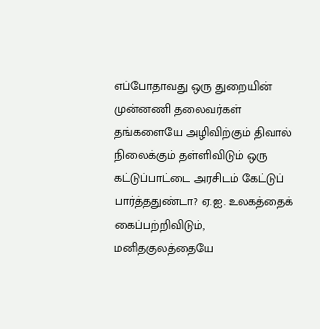எப்போதாவது ஒரு துறையின் முன்னணி தலைவர்கள் தங்களையே அழிவிற்கும் திவால் நிலைக்கும் தள்ளிவிடும் ஒரு கட்டுப்பாட்டை அரசிடம் கேட்டுப் பார்த்ததுண்டா? ஏ.ஐ. உலகத்தைக் கைப்பற்றிவிடும், மனிதகுலத்தையே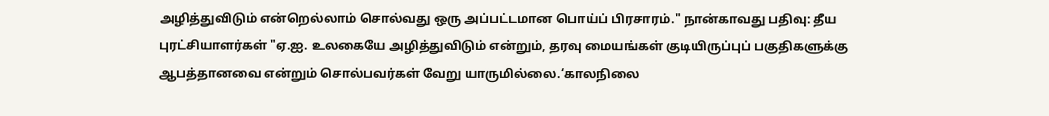அழித்துவிடும் என்றெல்லாம் சொல்வது ஒரு அப்பட்டமான பொய்ப் பிரசாரம்." நான்காவது பதிவு: தீய புரட்சியாளர்கள் "ஏ.ஐ. உலகையே அழித்துவிடும் என்றும், தரவு மையங்கள் குடியிருப்புப் பகுதிகளுக்கு ஆபத்தானவை என்றும் சொல்பவர்கள் வேறு யாருமில்லை.‘காலநிலை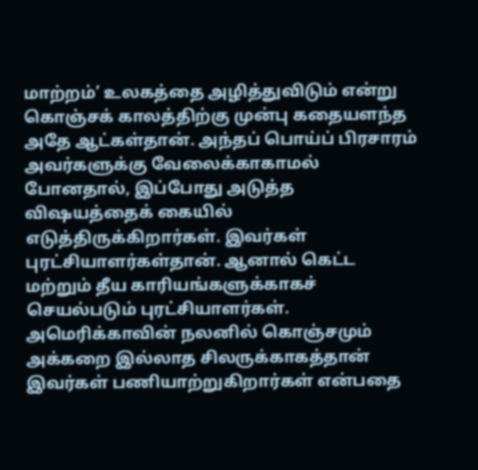மாற்றம்’ உலகத்தை அழித்துவிடும் என்று கொஞ்சக் காலத்திற்கு முன்பு கதையளந்த அதே ஆட்கள்தான். அந்தப் பொய்ப் பிரசாரம் அவர்களுக்கு வேலைக்காகாமல் போனதால், இப்போது அடுத்த விஷயத்தைக் கையில் எடுத்திருக்கிறார்கள். இவர்கள் புரட்சியாளர்கள்தான். ஆனால் கெட்ட மற்றும் தீய காரியங்களுக்காகச் செயல்படும் புரட்சியாளர்கள். அமெரிக்காவின் நலனில் கொஞ்சமும் அக்கறை இல்லாத சிலருக்காகத்தான் இவர்கள் பணியாற்றுகிறார்கள் என்பதை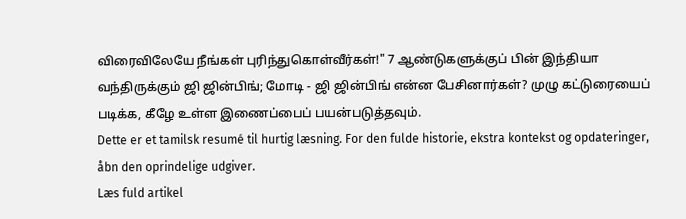விரைவிலேயே நீங்கள் புரிந்துகொள்வீர்கள்!" 7 ஆண்டுகளுக்குப் பின் இந்தியா வந்திருக்கும் ஜி ஜின்பிங்; மோடி - ஜி ஜின்பிங் என்ன பேசினார்கள்? முழு கட்டுரையைப் படிக்க, கீழே உள்ள இணைப்பைப் பயன்படுத்தவும்.
Dette er et tamilsk resumé til hurtig læsning. For den fulde historie, ekstra kontekst og opdateringer, åbn den oprindelige udgiver.
Læs fuld artikel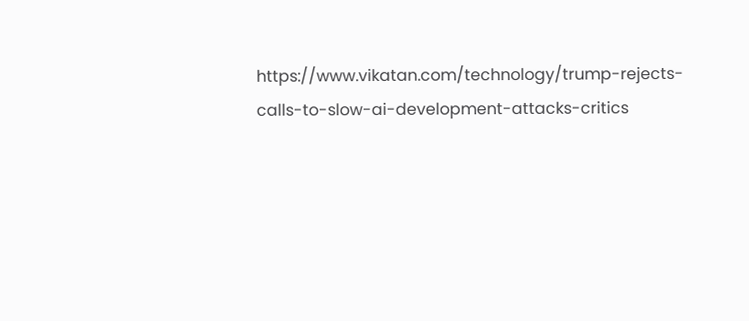https://www.vikatan.com/technology/trump-rejects-calls-to-slow-ai-development-attacks-critics